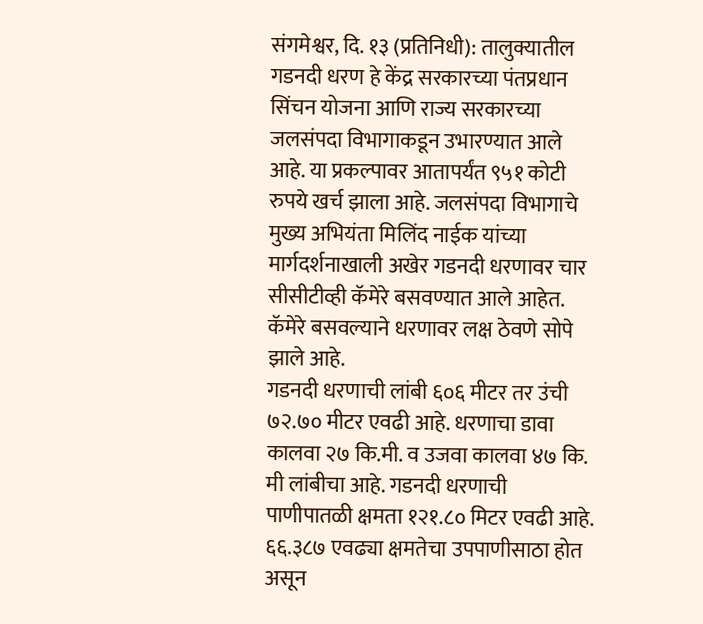संगमेश्वर, दि. १३ (प्रतिनिधी): तालुक्यातील गडनदी धरण हे केंद्र सरकारच्या पंतप्रधान सिंचन योजना आणि राज्य सरकारच्या जलसंपदा विभागाकडून उभारण्यात आले आहे. या प्रकल्पावर आतापर्यंत ९५१ कोटी रुपये खर्च झाला आहे. जलसंपदा विभागाचे मुख्य अभियंता मिलिंद नाईक यांच्या मार्गदर्शनाखाली अखेर गडनदी धरणावर चार सीसीटीव्ही कॅमेरे बसवण्यात आले आहेत. कॅमेरे बसवल्याने धरणावर लक्ष ठेवणे सोपे झाले आहे.
गडनदी धरणाची लांबी ६०६ मीटर तर उंची ७२.७० मीटर एवढी आहे. धरणाचा डावा कालवा २७ कि.मी. व उजवा कालवा ४७ कि. मी लांबीचा आहे. गडनदी धरणाची पाणीपातळी क्षमता १२१.८० मिटर एवढी आहे. ६६.३८७ एवढ्या क्षमतेचा उपपाणीसाठा होत असून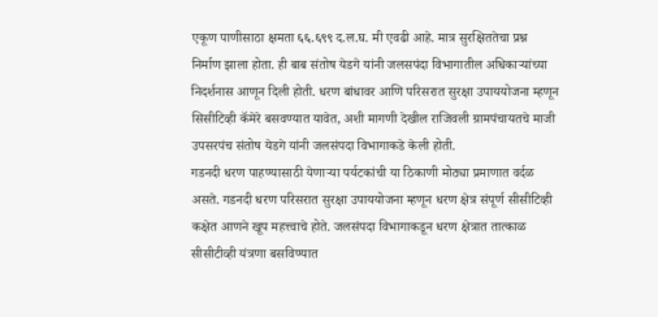एकूण पाणीसाठा क्षमता ६६.६९९ द.ल.घ. मी एवढी आहे. मात्र सुरक्षिततेचा प्रश्न निर्माण झाला होता. ही बाब संतोष येडगे यांनी जलसपंदा विभागातील अधिकाऱ्यांच्या निदर्शनास आणून दिली होती. धरण बांधावर आणि परिसरात सुरक्षा उपाययोजना म्हणून सिसीटिव्ही कॅमेरे बसवण्यात यावेत, अशी मागणी देखील राजिवली ग्रामपंचायतचे माजी उपसरपंच संतोष येडगे यांनी जलसंपदा विभागाकडे केली होती.
गडनदी धरण पाहण्यासाठी येणाऱ्या पर्यटकांची या ठिकाणी मोठ्या प्रमाणात वर्दळ असते. गडनदी धरण परिसरात सुरक्षा उपाययोजना म्हणून धरण क्षेत्र संपूर्ण सीसीटिव्ही कक्षेत आणने खूप महत्त्वाचे होते. जलसंपदा विभागाकडून धरण क्षेत्रात तात्काळ सीसीटीव्ही यंत्रणा बसविण्यात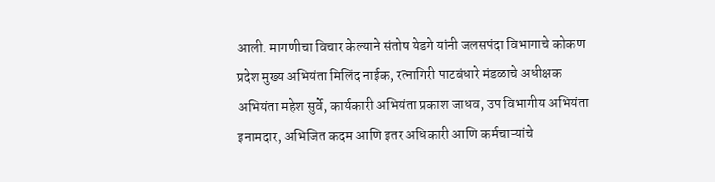आली. मागणीचा विचार केल्याने संतोष येडगे यांनी जलसपंदा विभागाचे कोकण प्रदेश मुख्य अभियंता मिलिंद नाईक, रत्नागिरी पाटबंधारे मंडळाचे अधीक्षक अभियंता महेश सुर्वे, कार्यकारी अभियंता प्रकाश जाधव, उप विभागीय अभियंता इनामदार, अभिजित कदम आणि इतर अधिकारी आणि कर्मचाऱ्यांचे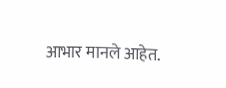आभार मानले आहेत.